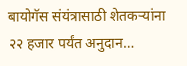बायोगॅस संयंत्रासाठी शेतकऱ्यांना २२ हजार पर्यंत अनुदान…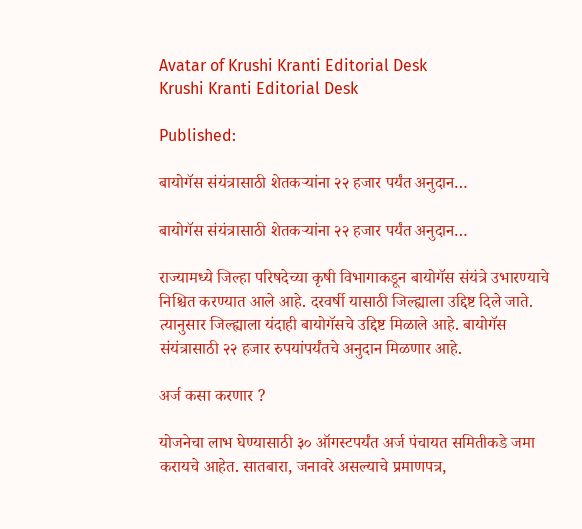Avatar of Krushi Kranti Editorial Desk
Krushi Kranti Editorial Desk

Published:

बायोगॅस संयंत्रासाठी शेतकऱ्यांना २२ हजार पर्यंत अनुदान…

बायोगॅस संयंत्रासाठी शेतकऱ्यांना २२ हजार पर्यंत अनुदान…

राज्यामध्ये जिल्हा परिषदेच्या कृषी विभागाकडून बायोगॅस संयंत्रे उभारण्याचे निश्चित करण्यात आले आहे. दरवर्षी यासाठी जिल्ह्याला उद्दिष्ट दिले जाते. त्यानुसार जिल्ह्याला यंदाही बायोगॅसचे उद्दिष्ट मिळाले आहे. बायोगॅस संयंत्रासाठी २२ हजार रुपयांपर्यंतचे अनुदान मिळणार आहे.

अर्ज कसा करणार ?

योजनेचा लाभ घेण्यासाठी ३० ऑगस्टपर्यंत अर्ज पंचायत समितीकडे जमा करायचे आहेत. सातबारा, जनावरे असल्याचे प्रमाणपत्र,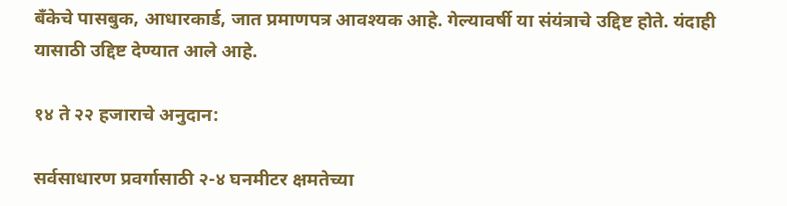बँकेचे पासबुक, आधारकार्ड, जात प्रमाणपत्र आवश्यक आहे. गेल्यावर्षी या संयंत्राचे उद्दिष्ट होते. यंदाही यासाठी उद्दिष्ट देण्यात आले आहे.

१४ ते २२ हजाराचे अनुदान:

सर्वसाधारण प्रवर्गासाठी २-४ घनमीटर क्षमतेच्या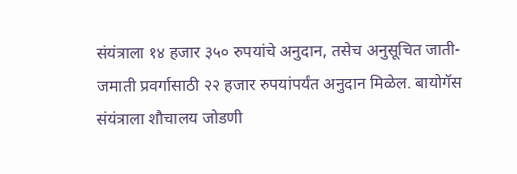संयंत्राला १४ हजार ३५० रुपयांचे अनुदान, तसेच अनुसूचित जाती-जमाती प्रवर्गासाठी २२ हजार रुपयांपर्यंत अनुदान मिळेल. बायोगॅस संयंत्राला शौचालय जोडणी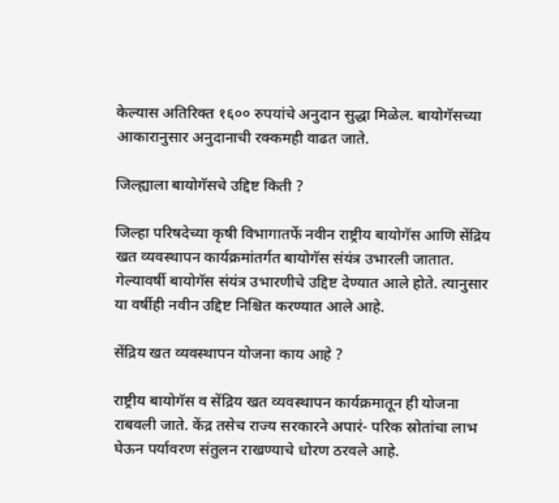केल्यास अतिरिक्त १६०० रुपयांचे अनुदान सुद्धा मिळेल. बायोगॅसच्या आकारानुसार अनुदानाची रक्कमही वाढत जाते.

जिल्ह्याला बायोगॅसचे उद्दिष्ट किती ?

जिल्हा परिषदेच्या कृषी विभागातर्फे नवीन राष्ट्रीय बायोगॅस आणि सेंद्रिय खत व्यवस्थापन कार्यक्रमांतर्गत बायोगॅस संयंत्र उभारली जातात. गेल्यावर्षी बायोगॅस संयंत्र उभारणीचे उद्दिष्ट देण्यात आले होते. त्यानुसार या वर्षीही नवीन उद्दिष्ट निश्चित करण्यात आले आहे.

सेंद्रिय खत व्यवस्थापन योजना काय आहे ?

राष्ट्रीय बायोगॅस व सेंद्रिय खत व्यवस्थापन कार्यक्रमातून ही योजना राबवली जाते. केंद्र तसेच राज्य सरकारने अपारं- परिक स्रोतांचा लाभ घेऊन पर्यावरण संतुलन राखण्याचे धोरण ठरवले आहे.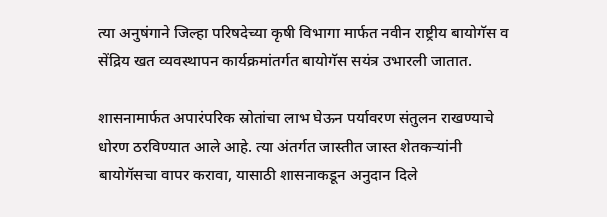त्या अनुषंगाने जिल्हा परिषदेच्या कृषी विभागा मार्फत नवीन राष्ट्रीय बायोगॅस व सेंद्रिय खत व्यवस्थापन कार्यक्रमांतर्गत बायोगॅस सयंत्र उभारली जातात.

शासनामार्फत अपारंपरिक स्रोतांचा लाभ घेऊन पर्यावरण संतुलन राखण्याचे धोरण ठरविण्यात आले आहे. त्या अंतर्गत जास्तीत जास्त शेतकऱ्यांनी बायोगॅसचा वापर करावा, यासाठी शासनाकडून अनुदान दिले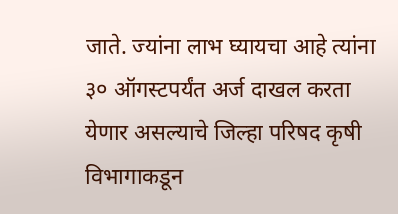जाते. ज्यांना लाभ घ्यायचा आहे त्यांना ३० ऑगस्टपर्यंत अर्ज दाखल करता येणार असल्याचे जिल्हा परिषद कृषी विभागाकडून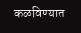कळविण्यात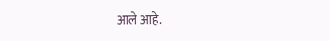आले आहे.